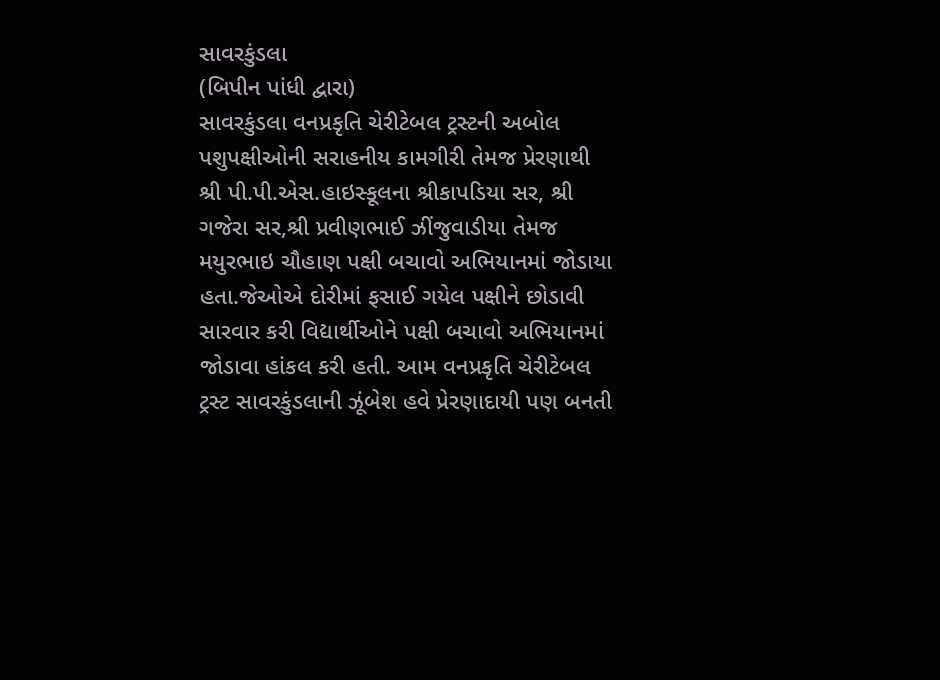સાવરકુંડલા
(બિપીન પાંધી દ્વારા)
સાવરકુંડલા વનપ્રકૃતિ ચેરીટેબલ ટ્રસ્ટની અબોલ પશુપક્ષીઓની સરાહનીય કામગીરી તેમજ પ્રેરણાથી શ્રી પી.પી.એસ.હાઇસ્કૂલના શ્રીકાપડિયા સર, શ્રી ગજેરા સર,શ્રી પ્રવીણભાઈ ઝીંજુવાડીયા તેમજ મયુરભાઇ ચૌહાણ પક્ષી બચાવો અભિયાનમાં જોડાયા હતા.જેઓએ દોરીમાં ફસાઈ ગયેલ પક્ષીને છોડાવી સારવાર કરી વિદ્યાર્થીઓને પક્ષી બચાવો અભિયાનમાં જોડાવા હાંકલ કરી હતી. આમ વનપ્રકૃતિ ચેરીટેબલ ટ્રસ્ટ સાવરકુંડલાની ઝૂંબેશ હવે પ્રેરણાદાયી પણ બનતી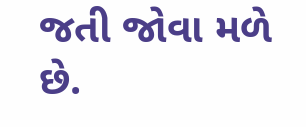જતી જોવા મળે છે.